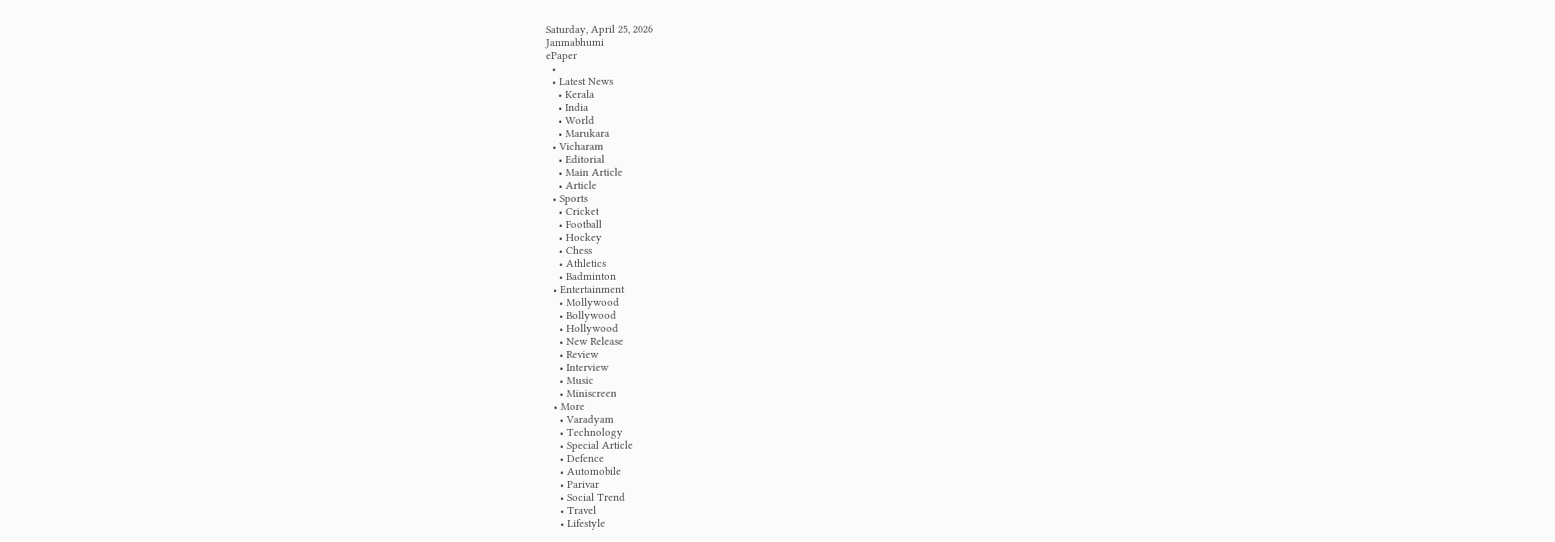Saturday, April 25, 2026
Janmabhumi
ePaper
  •
  • Latest News
    • Kerala
    • India
    • World
    • Marukara
  • Vicharam
    • Editorial
    • Main Article
    • Article
  • Sports
    • Cricket
    • Football
    • Hockey
    • Chess
    • Athletics
    • Badminton
  • Entertainment
    • Mollywood
    • Bollywood
    • Hollywood
    • New Release
    • Review
    • Interview
    • Music
    • Miniscreen
  • More
    • Varadyam
    • Technology
    • Special Article
    • Defence
    • Automobile
    • Parivar
    • Social Trend
    • Travel
    • Lifestyle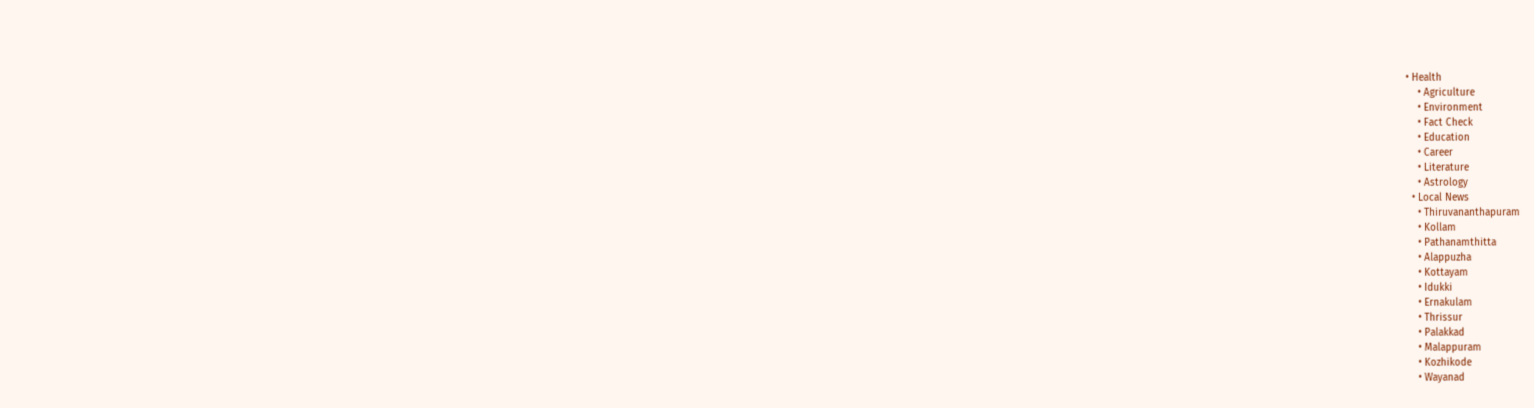• Health
    • Agriculture
    • Environment
    • Fact Check
    • Education
    • Career
    • Literature
    • Astrology
  • Local News
    • Thiruvananthapuram
    • Kollam
    • Pathanamthitta
    • Alappuzha
    • Kottayam
    • Idukki
    • Ernakulam
    • Thrissur
    • Palakkad
    • Malappuram
    • Kozhikode
    • Wayanad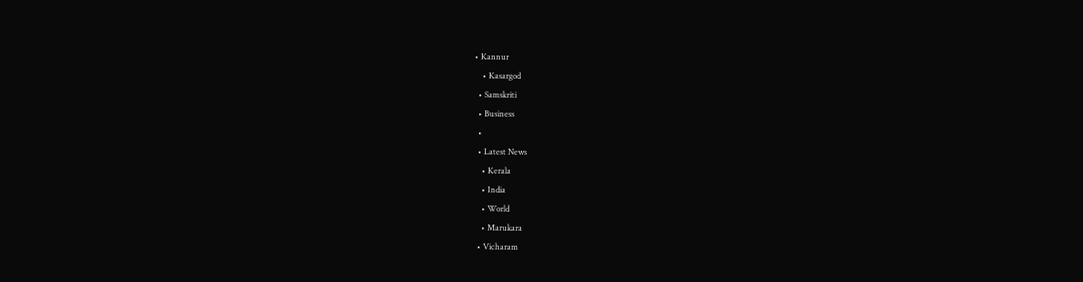• Kannur
    • Kasargod
  • Samskriti
  • Business
  •
  • Latest News
    • Kerala
    • India
    • World
    • Marukara
  • Vicharam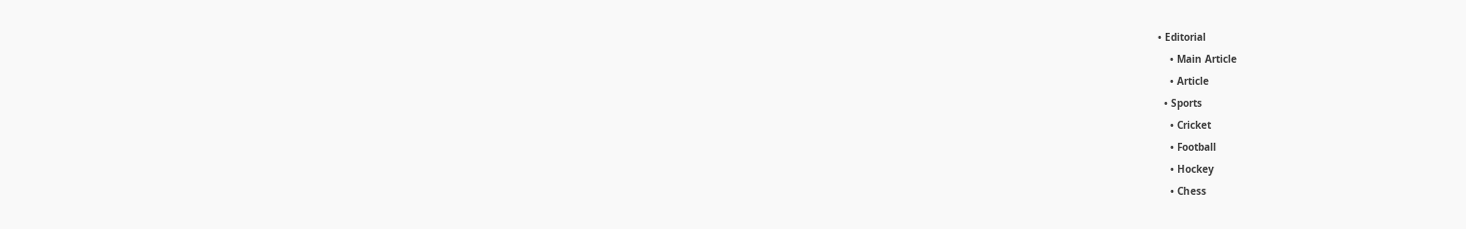• Editorial
    • Main Article
    • Article
  • Sports
    • Cricket
    • Football
    • Hockey
    • Chess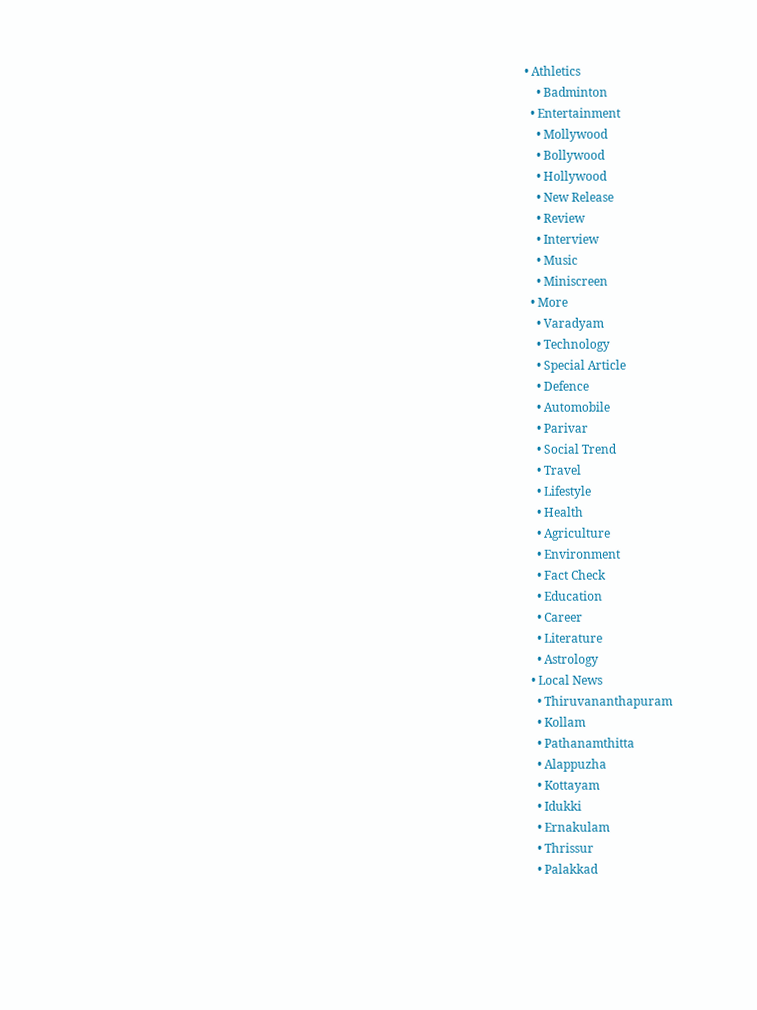• Athletics
    • Badminton
  • Entertainment
    • Mollywood
    • Bollywood
    • Hollywood
    • New Release
    • Review
    • Interview
    • Music
    • Miniscreen
  • More
    • Varadyam
    • Technology
    • Special Article
    • Defence
    • Automobile
    • Parivar
    • Social Trend
    • Travel
    • Lifestyle
    • Health
    • Agriculture
    • Environment
    • Fact Check
    • Education
    • Career
    • Literature
    • Astrology
  • Local News
    • Thiruvananthapuram
    • Kollam
    • Pathanamthitta
    • Alappuzha
    • Kottayam
    • Idukki
    • Ernakulam
    • Thrissur
    • Palakkad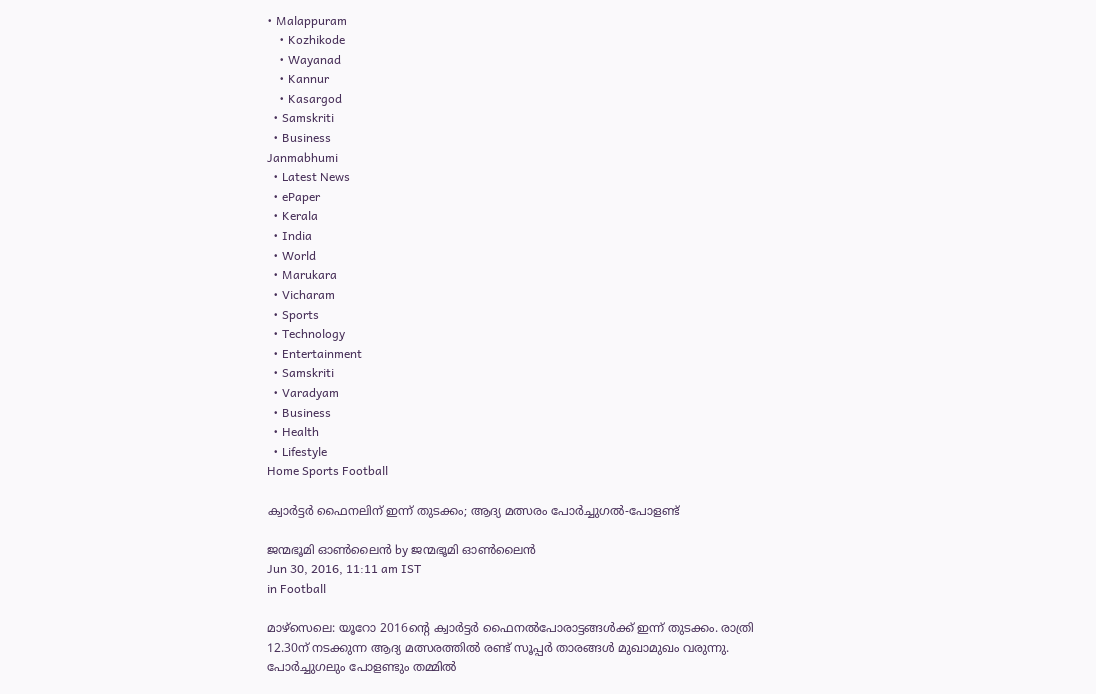• Malappuram
    • Kozhikode
    • Wayanad
    • Kannur
    • Kasargod
  • Samskriti
  • Business
Janmabhumi
  • Latest News
  • ePaper
  • Kerala
  • India
  • World
  • Marukara
  • Vicharam
  • Sports
  • Technology
  • Entertainment
  • Samskriti
  • Varadyam
  • Business
  • Health
  • Lifestyle
Home Sports Football

ക്വാര്‍ട്ടര്‍ ഫൈനലിന് ഇന്ന് തുടക്കം; ആദ്യ മത്സരം പോര്‍ച്ചുഗല്‍-പോളണ്ട്

ജന്മഭൂമി ഓണ്‍ലൈന്‍ by ജന്മഭൂമി ഓണ്‍ലൈന്‍
Jun 30, 2016, 11:11 am IST
in Football

മാഴ്‌സെലെ: യൂറോ 2016ന്റെ ക്വാര്‍ട്ടര്‍ ഫൈനല്‍പോരാട്ടങ്ങള്‍ക്ക് ഇന്ന് തുടക്കം. രാത്രി 12.30ന് നടക്കുന്ന ആദ്യ മത്സരത്തില്‍ രണ്ട് സൂപ്പര്‍ താരങ്ങള്‍ മുഖാമുഖം വരുന്നു. പോര്‍ച്ചുഗലും പോളണ്ടും തമ്മില്‍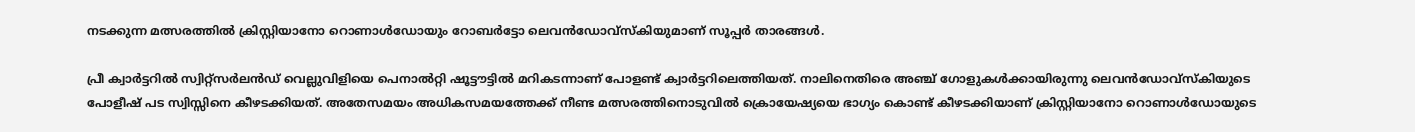നടക്കുന്ന മത്സരത്തില്‍ ക്രിസ്റ്റിയാനോ റൊണാള്‍ഡോയും റോബര്‍ട്ടോ ലെവന്‍ഡോവ്‌സ്‌കിയുമാണ് സൂപ്പര്‍ താരങ്ങള്‍.

പ്രീ ക്വാര്‍ട്ടറില്‍ സ്വിറ്റ്‌സര്‍ലന്‍ഡ് വെല്ലുവിളിയെ പെനാല്‍റ്റി ഷൂട്ടൗട്ടില്‍ മറികടന്നാണ് പോളണ്ട് ക്വാര്‍ട്ടറിലെത്തിയത്. നാലിനെതിരെ അഞ്ച് ഗോളുകള്‍ക്കായിരുന്നു ലെവന്‍ഡോവ്‌സ്‌കിയുടെ പോളീഷ് പട സ്വിസ്സിനെ കീഴടക്കിയത്. അതേസമയം അധികസമയത്തേക്ക് നീണ്ട മത്സരത്തിനൊടുവില്‍ ക്രൊയേഷ്യയെ ഭാഗ്യം കൊണ്ട് കീഴടക്കിയാണ് ക്രിസ്റ്റിയാനോ റൊണാള്‍ഡോയുടെ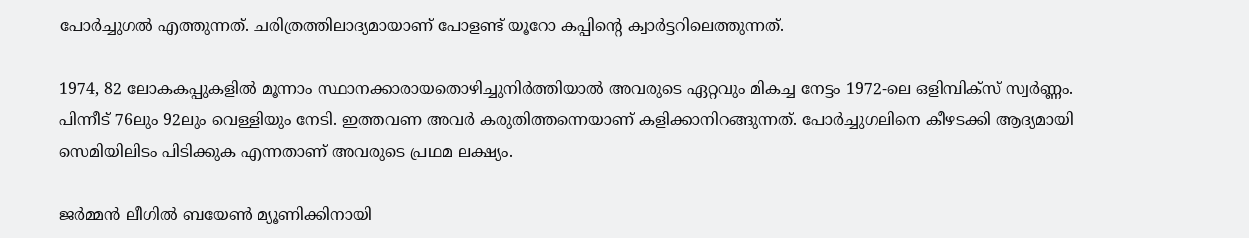പോര്‍ച്ചുഗല്‍ എത്തുന്നത്. ചരിത്രത്തിലാദ്യമായാണ് പോളണ്ട് യൂറോ കപ്പിന്റെ ക്വാര്‍ട്ടറിലെത്തുന്നത്.

1974, 82 ലോകകപ്പുകളില്‍ മൂന്നാം സ്ഥാനക്കാരായതൊഴിച്ചുനിര്‍ത്തിയാല്‍ അവരുടെ ഏറ്റവും മികച്ച നേട്ടം 1972-ലെ ഒളിമ്പിക്‌സ് സ്വര്‍ണ്ണം. പിന്നീട് 76ലും 92ലും വെള്ളിയും നേടി. ഇത്തവണ അവര്‍ കരുതിത്തന്നെയാണ് കളിക്കാനിറങ്ങുന്നത്. പോര്‍ച്ചുഗലിനെ കീഴടക്കി ആദ്യമായി സെമിയിലിടം പിടിക്കുക എന്നതാണ് അവരുടെ പ്രഥമ ലക്ഷ്യം.

ജര്‍മ്മന്‍ ലീഗില്‍ ബയേണ്‍ മ്യൂണിക്കിനായി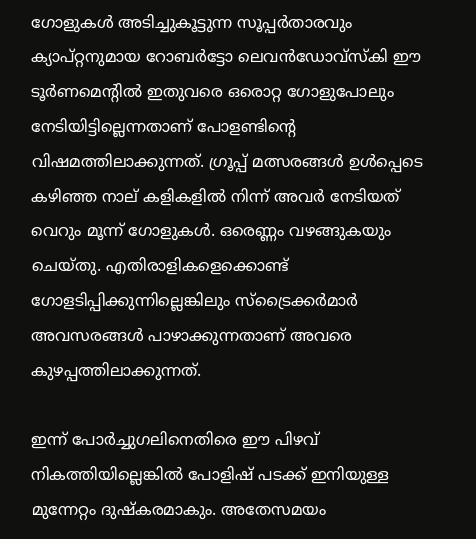ഗോളുകള്‍ അടിച്ചുകൂട്ടുന്ന സൂപ്പര്‍താരവും ക്യാപ്റ്റനുമായ റോബര്‍ട്ടോ ലെവന്‍ഡോവ്‌സ്‌കി ഈ ടൂര്‍ണമെന്റില്‍ ഇതുവരെ ഒരൊറ്റ ഗോളുപോലും നേടിയിട്ടില്ലെന്നതാണ് പോളണ്ടിന്റെ വിഷമത്തിലാക്കുന്നത്. ഗ്രൂപ്പ് മത്സരങ്ങള്‍ ഉള്‍പ്പെടെ കഴിഞ്ഞ നാല് കളികളില്‍ നിന്ന് അവര്‍ നേടിയത് വെറും മൂന്ന് ഗോളുകള്‍. ഒരെണ്ണം വഴങ്ങുകയും ചെയ്തു. എതിരാളികളെക്കൊണ്ട് ഗോളടിപ്പിക്കുന്നില്ലെങ്കിലും സ്‌ട്രൈക്കര്‍മാര്‍ അവസരങ്ങള്‍ പാഴാക്കുന്നതാണ് അവരെ കുഴപ്പത്തിലാക്കുന്നത്.

ഇന്ന് പോര്‍ച്ചുഗലിനെതിരെ ഈ പിഴവ് നികത്തിയില്ലെങ്കില്‍ പോളിഷ് പടക്ക് ഇനിയുള്ള മുന്നേറ്റം ദുഷ്‌കരമാകും. അതേസമയം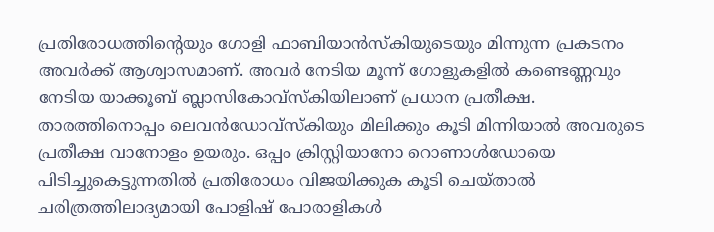പ്രതിരോധത്തിന്റെയും ഗോളി ഫാബിയാന്‍സ്‌കിയുടെയും മിന്നുന്ന പ്രകടനം അവര്‍ക്ക് ആശ്വാസമാണ്. അവര്‍ നേടിയ മൂന്ന് ഗോളുകളില്‍ കണ്ടെണ്ണവും നേടിയ യാക്കൂബ് ബ്ലാസികോവ്‌സ്‌കിയിലാണ് പ്രധാന പ്രതീക്ഷ. താരത്തിനൊപ്പം ലെവന്‍ഡോവ്‌സ്‌കിയും മിലിക്കും കൂടി മിന്നിയാല്‍ അവരുടെ പ്രതീക്ഷ വാനോളം ഉയരും. ഒപ്പം ക്രിസ്റ്റിയാനോ റൊണാള്‍ഡോയെ പിടിച്ചുകെട്ടുന്നതില്‍ പ്രതിരോധം വിജയിക്കുക കൂടി ചെയ്താല്‍ ചരിത്രത്തിലാദ്യമായി പോളിഷ് പോരാളികള്‍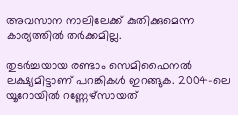അവസാന നാലിലേക്ക് കുതിക്കുമെന്ന കാര്യത്തില്‍ തര്‍ക്കമില്ല.

തുടര്‍ച്ചയായ രണ്ടാം സെമിഫൈനല്‍ ലക്ഷ്യമിട്ടാണ് പറങ്കികള്‍ ഇറങ്ങുക. 2004-ലെ യൂറോയില്‍ റണ്ണേഴ്‌സായത്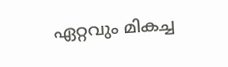ഏറ്റവും മികച്ച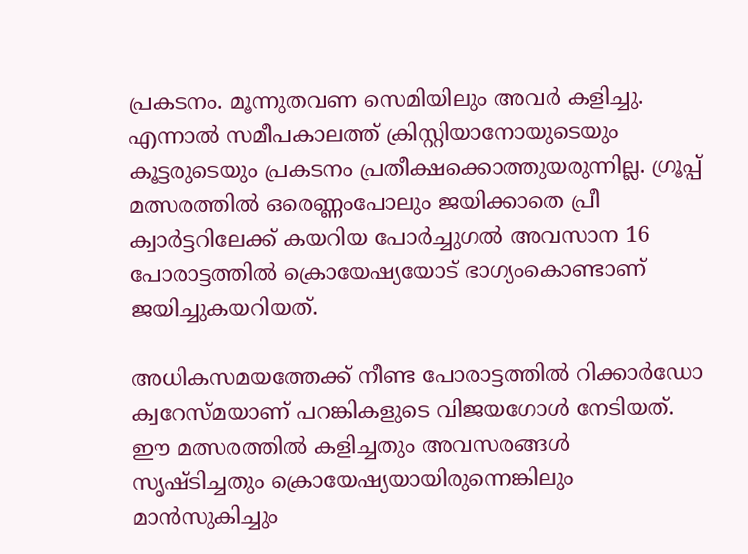പ്രകടനം. മൂന്നുതവണ സെമിയിലും അവര്‍ കളിച്ചു. എന്നാല്‍ സമീപകാലത്ത് ക്രിസ്റ്റിയാനോയുടെയും കൂട്ടരുടെയും പ്രകടനം പ്രതീക്ഷക്കൊത്തുയരുന്നില്ല. ഗ്രൂപ്പ് മത്സരത്തില്‍ ഒരെണ്ണംപോലും ജയിക്കാതെ പ്രീ ക്വാര്‍ട്ടറിലേക്ക് കയറിയ പോര്‍ച്ചുഗല്‍ അവസാന 16 പോരാട്ടത്തില്‍ ക്രൊയേഷ്യയോട് ഭാഗ്യംകൊണ്ടാണ് ജയിച്ചുകയറിയത്.

അധികസമയത്തേക്ക് നീണ്ട പോരാട്ടത്തില്‍ റിക്കാര്‍ഡോ ക്വറേസ്മയാണ് പറങ്കികളുടെ വിജയഗോള്‍ നേടിയത്. ഈ മത്സരത്തില്‍ കളിച്ചതും അവസരങ്ങള്‍ സൃഷ്ടിച്ചതും ക്രൊയേഷ്യയായിരുന്നെങ്കിലും മാന്‍സുകിച്ചും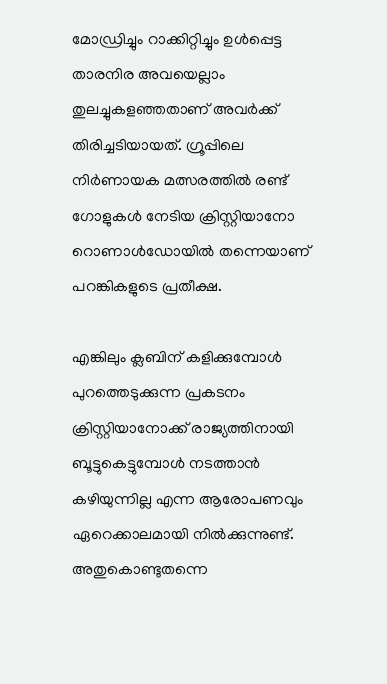മോഡ്രിച്ചും റാക്കിറ്റിച്ചും ഉള്‍പ്പെട്ട താരനിര അവയെല്ലാം തുലച്ചുകളഞ്ഞതാണ് അവര്‍ക്ക് തിരിച്ചടിയായത്. ഗ്രൂപ്പിലെ നിര്‍ണായക മത്സരത്തില്‍ രണ്ട് ഗോളുകള്‍ നേടിയ ക്രിസ്റ്റിയാനോ റൊണാള്‍ഡോയില്‍ തന്നെയാണ് പറങ്കികളുടെ പ്രതീക്ഷ.

എങ്കിലും ക്ലബിന് കളിക്കുമ്പോള്‍ പുറത്തെടുക്കുന്ന പ്രകടനം ക്രിസ്റ്റിയാനോക്ക് രാജ്യത്തിനായി ബൂട്ടുകെട്ടുമ്പോള്‍ നടത്താന്‍ കഴിയുന്നില്ല എന്ന ആരോപണവും ഏറെക്കാലമായി നില്‍ക്കുന്നുണ്ട്. അതുകൊണ്ടുതന്നെ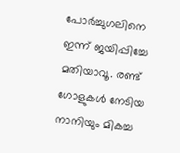പോര്‍ച്ചുഗലിനെ ഇന്ന് ജയിപ്പിച്ചേ മതിയാവൂ. രണ്ട് ഗോളുകള്‍ നേടിയ നാനിയും മികച്ച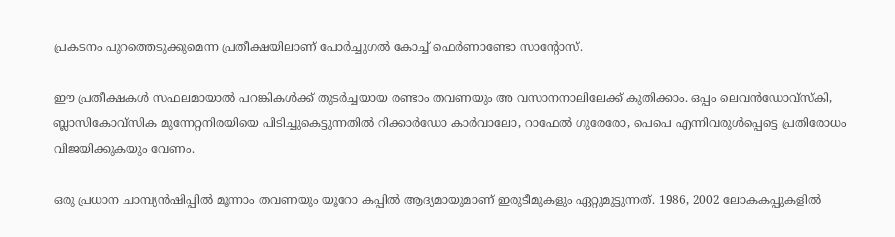പ്രകടനം പുറത്തെടുക്കുമെന്ന പ്രതീക്ഷയിലാണ് പോര്‍ച്ചുഗല്‍ കോച്ച് ഫെര്‍ണാണ്ടോ സാന്റോസ്.

ഈ പ്രതീക്ഷകള്‍ സഫലമായാല്‍ പറങ്കികള്‍ക്ക് തുടര്‍ച്ചയായ രണ്ടാം തവണയും അ വസാനനാലിലേക്ക് കുതിക്കാം. ഒപ്പം ലെവന്‍ഡോവ്‌സ്‌കി, ബ്ലാസികോവ്‌സിക മുന്നേറ്റനിരയിയെ പിടിച്ചുകെട്ടുന്നതില്‍ റിക്കാര്‍ഡോ കാര്‍വാലോ, റാഫേല്‍ ഗുരേരോ, പെപെ എന്നിവരുള്‍പ്പെട്ടെ പ്രതിരോധം വിജയിക്കുകയും വേണം.

ഒരു പ്രധാന ചാമ്പ്യന്‍ഷിപ്പില്‍ മൂന്നാം തവണയും യൂറോ കപ്പില്‍ ആദ്യമായുമാണ് ഇരുടീമുകളും ഏറ്റുമുട്ടുന്നത്. 1986, 2002 ലോകകപ്പുകളില്‍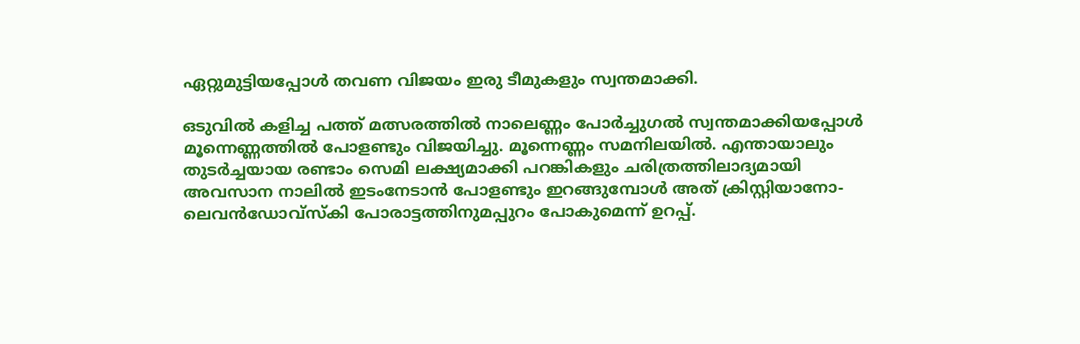ഏറ്റുമുട്ടിയപ്പോള്‍ തവണ വിജയം ഇരു ടീമുകളും സ്വന്തമാക്കി.

ഒടുവില്‍ കളിച്ച പത്ത് മത്സരത്തില്‍ നാലെണ്ണം പോര്‍ച്ചുഗല്‍ സ്വന്തമാക്കിയപ്പോള്‍ മൂന്നെണ്ണത്തില്‍ പോളണ്ടും വിജയിച്ചു. മൂന്നെണ്ണം സമനിലയില്‍. എന്തായാലും തുടര്‍ച്ചയായ രണ്ടാം സെമി ലക്ഷ്യമാക്കി പറങ്കികളും ചരിത്രത്തിലാദ്യമായി അവസാന നാലില്‍ ഇടംനേടാന്‍ പോളണ്ടും ഇറങ്ങുമ്പോള്‍ അത് ക്രിസ്റ്റിയാനോ-ലെവന്‍ഡോവ്‌സ്‌കി പോരാട്ടത്തിനുമപ്പുറം പോകുമെന്ന് ഉറപ്പ്.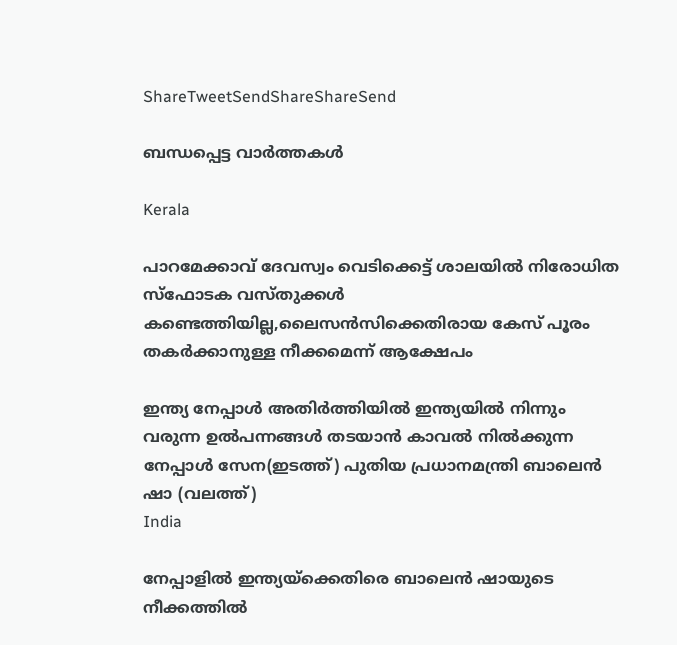ShareTweetSendShareShareSend

ബന്ധപ്പെട്ട വാര്‍ത്തകള്‍

Kerala

പാറമേക്കാവ് ദേവസ്വം വെടിക്കെട്ട് ശാലയില്‍ നിരോധിത സ്‌ഫോടക വസ്തുക്കള്‍ കണ്ടെത്തിയില്ല,ലൈസന്‍സിക്കെതിരായ കേസ് പൂരം തകര്‍ക്കാനുള്ള നീക്കമെന്ന് ആക്ഷേപം

ഇന്ത്യ നേപ്പാള്‍ അതിര്‍ത്തിയില്‍ ഇന്ത്യയില്‍ നിന്നും വരുന്ന ഉല്‍പന്നങ്ങള്‍ തടയാന്‍ കാവല്‍ നില്‍ക്കുന്ന നേപ്പാള്‍ സേന(ഇടത്ത്) പുതിയ പ്രധാനമന്ത്രി ബാലെന്‍ ഷാ (വലത്ത്)
India

നേപ്പാളില്‍ ഇന്ത്യയ്‌ക്കെതിരെ ബാലെന്‍ ഷായുടെ നീക്കത്തില്‍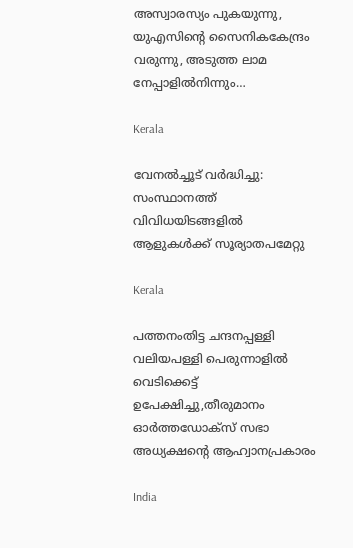അസ്വാരസ്യം പുകയുന്നു, യുഎസിന്റെ സൈനികകേന്ദ്രം വരുന്നു, അടുത്ത ലാമ നേപ്പാളില്‍നിന്നും…

Kerala

വേനല്‍ച്ചൂട് വര്‍ദ്ധിച്ചു: സംസ്ഥാനത്ത് വിവിധയിടങ്ങളില്‍ ആളുകള്‍ക്ക് സൂര്യാതപമേറ്റു

Kerala

പത്തനംതിട്ട ചന്ദനപ്പള്ളി വലിയപള്ളി പെരുന്നാളില്‍ വെടിക്കെട്ട് ഉപേക്ഷിച്ചു,തീരുമാനം ഓര്‍ത്തഡോക്‌സ് സഭാ അധ്യക്ഷന്റെ ആഹ്വാനപ്രകാരം

India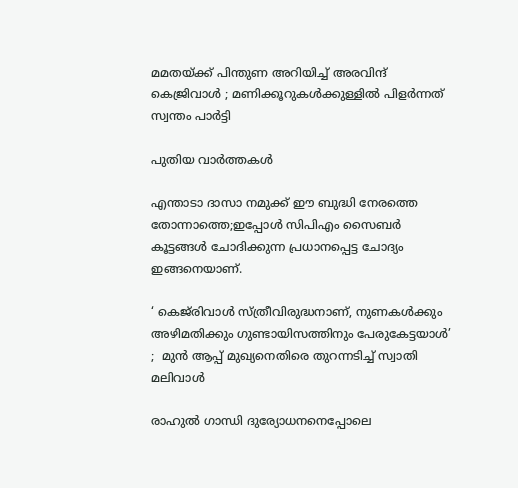മമതയ്‌ക്ക് പിന്തുണ അറിയിച്ച് അരവിന്ദ് കെജ്രിവാൾ ; മണിക്കൂറുകൾക്കുള്ളിൽ പിളർന്നത് സ്വന്തം പാർട്ടി

പുതിയ വാര്‍ത്തകള്‍

എന്താടാ ദാസാ നമുക്ക് ഈ ബുദ്ധി നേരത്തെ തോന്നാത്തെ;ഇപ്പോൾ സിപിഎം സൈബർ കൂട്ടങ്ങൾ ചോദിക്കുന്ന പ്രധാനപ്പെട്ട ചോദ്യം ഇങ്ങനെയാണ്.

‘ കെജ്‌രിവാൾ സ്ത്രീവിരുദ്ധനാണ്, നുണകൾക്കും അഴിമതിക്കും ഗുണ്ടായിസത്തിനും പേരുകേട്ടയാൾ’ ;  മുൻ ആപ്പ് മുഖ്യനെതിരെ തുറന്നടിച്ച് സ്വാതി മലിവാൾ

രാഹുൽ ഗാന്ധി ദുര്യോധനനെപ്പോലെ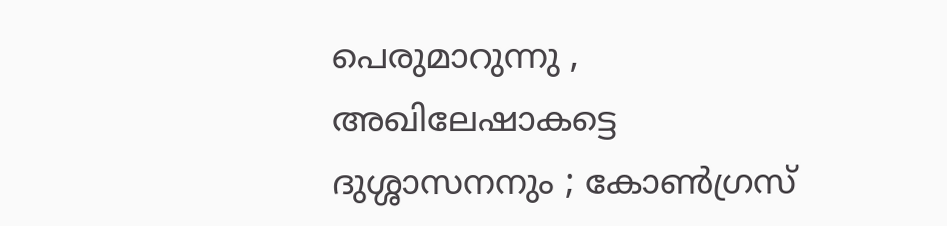പെരുമാറുന്നു , അഖിലേഷാകട്ടെ ദുശ്ശാസനനും ; കോൺഗ്രസ്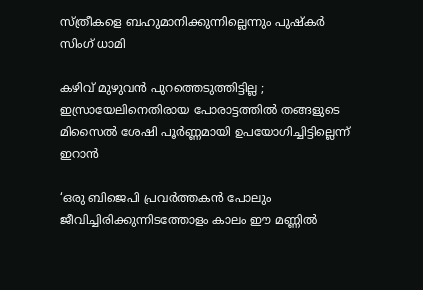സ്ത്രീകളെ ബഹുമാനിക്കുന്നില്ലെന്നും പുഷ്‌കർ സിംഗ് ധാമി

കഴിവ് മുഴുവൻ പുറത്തെടുത്തിട്ടില്ല ; ഇസ്രായേലിനെതിരായ പോരാട്ടത്തിൽ തങ്ങളുടെ മിസൈൽ ശേഷി പൂർണ്ണമായി ഉപയോഗിച്ചിട്ടില്ലെന്ന് ഇറാൻ

‘ഒരു ബിജെപി പ്രവർത്തകൻ പോലും ജീവിച്ചിരിക്കുന്നിടത്തോളം കാലം ഈ മണ്ണിൽ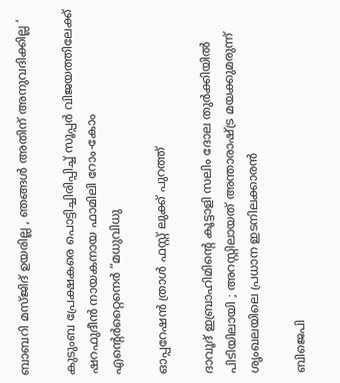ബാബറി മസ്ജിദ് ഉയരില്ല , ഞങ്ങൾ അതിന് അനുവദിക്കില്ല ‘

കുടുംബ പ്രേക്ഷകരെ പൊട്ടിച്ചിരിപ്പിച്ച് സൂപ്പർ വിജയത്തിലേക്ക് ഷറഫുദീൻ നായകനായ ഫാമിലി റോം-കോം എന്റെർറ്റൈനെർ “മധുവിധു

ഓപ്പറേഷൻ ത്രാൾ ഫസ്റ്റ് ലുക്ക് പുറത്ത്

ദാവൂദ് ഇബ്രാഹിമിന്റെ കൂട്ടാളി സലിം ദോല തുർക്കിയിൽ പിടിയിലായി ; അറസ്റ്റിലായത് അന്താരാഷ്‌ട്ര മയക്കുമരുന്ന് ശൃംഖലയിലെ പ്രധാന ഇടനിലക്കാരൻ

ബിജെപി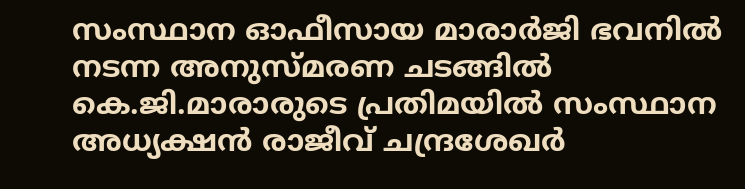സംസ്ഥാന ഓഫീസായ മാരാർജി ഭവനിൽ നടന്ന അനുസ്മരണ ചടങ്ങിൽ കെ.ജി.മാരാരുടെ പ്രതിമയിൽ സംസ്ഥാന അധ്യക്ഷൻ രാജീവ് ചന്ദ്രശേഖർ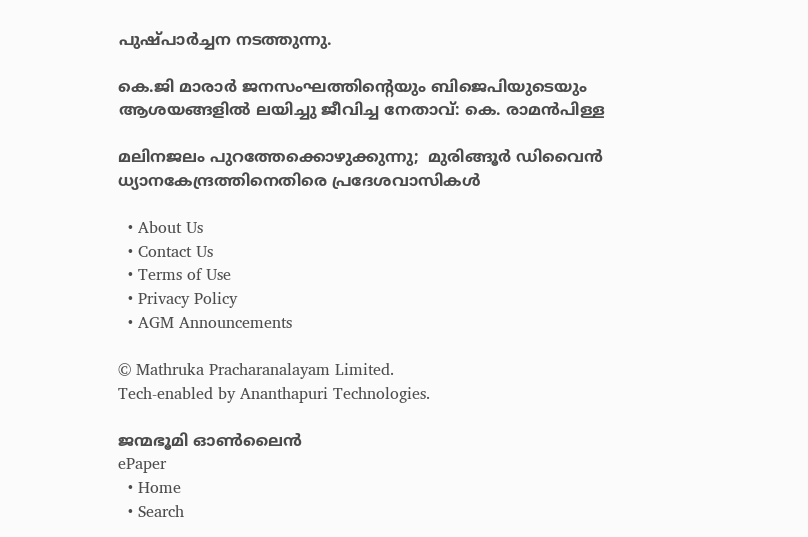പുഷ്പാർച്ചന നടത്തുന്നു.

കെ.ജി മാരാർ ജനസംഘത്തിന്റെയും ബിജെപിയുടെയും ആശയങ്ങളിൽ ലയിച്ചു ജീവിച്ച നേതാവ്: കെ. രാമൻപിള്ള

മലിനജലം പുറത്തേക്കൊഴുക്കുന്നു;  മുരിങ്ങൂര്‍ ഡിവൈന്‍ ധ്യാനകേന്ദ്രത്തിനെതിരെ പ്രദേശവാസികൾ

  • About Us
  • Contact Us
  • Terms of Use
  • Privacy Policy
  • AGM Announcements

© Mathruka Pracharanalayam Limited.
Tech-enabled by Ananthapuri Technologies.

ജന്മഭൂമി ഓണ്‍ലൈന്‍
ePaper
  • Home
  • Search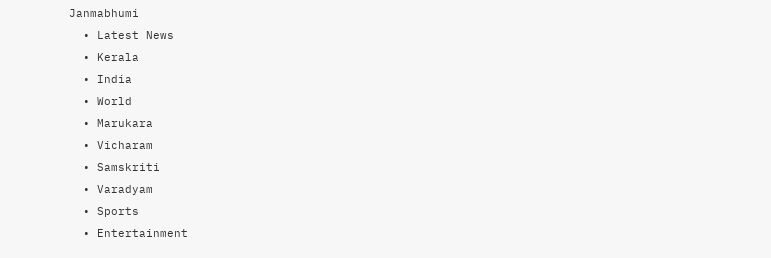Janmabhumi
  • Latest News
  • Kerala
  • India
  • World
  • Marukara
  • Vicharam
  • Samskriti
  • Varadyam
  • Sports
  • Entertainment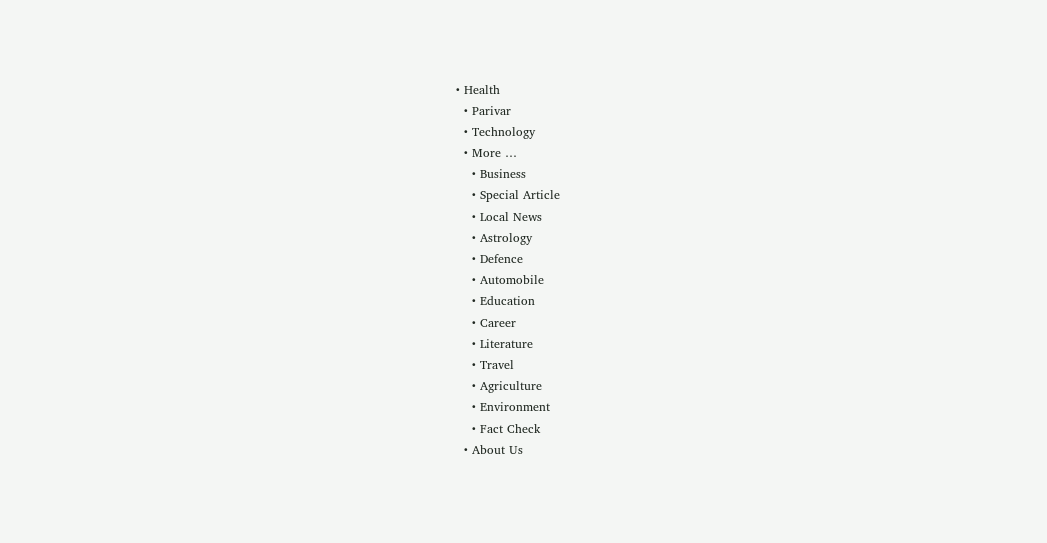• Health
  • Parivar
  • Technology
  • More …
    • Business
    • Special Article
    • Local News
    • Astrology
    • Defence
    • Automobile
    • Education
    • Career
    • Literature
    • Travel
    • Agriculture
    • Environment
    • Fact Check
  • About Us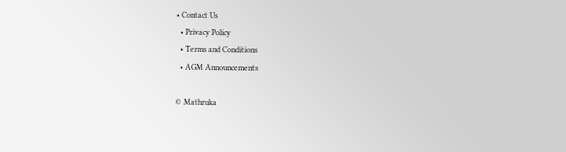• Contact Us
  • Privacy Policy
  • Terms and Conditions
  • AGM Announcements

© Mathruka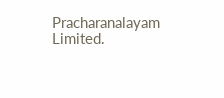Pracharanalayam Limited.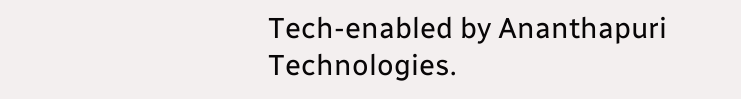Tech-enabled by Ananthapuri Technologies.